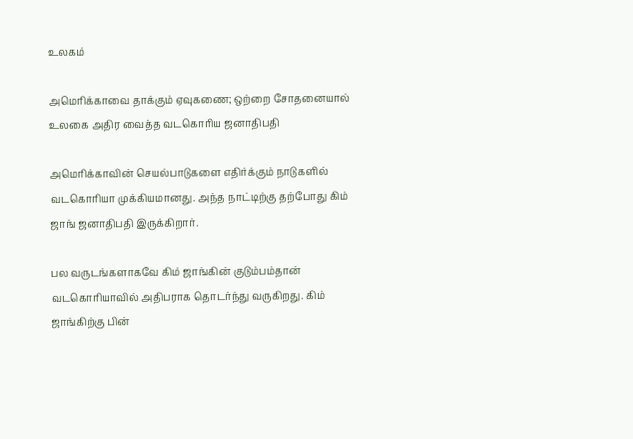உலகம்

அமெரிக்காவை தாக்கும் ஏவுகணை; ஒற்றை சோதனையால் உலகை அதிர வைத்த வடகொரிய ஜனாதிபதி

அமெரிக்காவின் செயல்பாடுகளை எதிர்க்கும் நாடுகளில் வடகொரியா முக்கியமானது. அந்த நாட்டிற்கு தற்போது கிம் ஜாங் ஜனாதிபதி இருக்கிறார்.

பல வருடங்களாகவே கிம் ஜாங்கின் குடும்பம்தான் வடகொரியாவில் அதிபராக தொடர்ந்து வருகிறது. கிம் ஜாங்கிற்கு பின்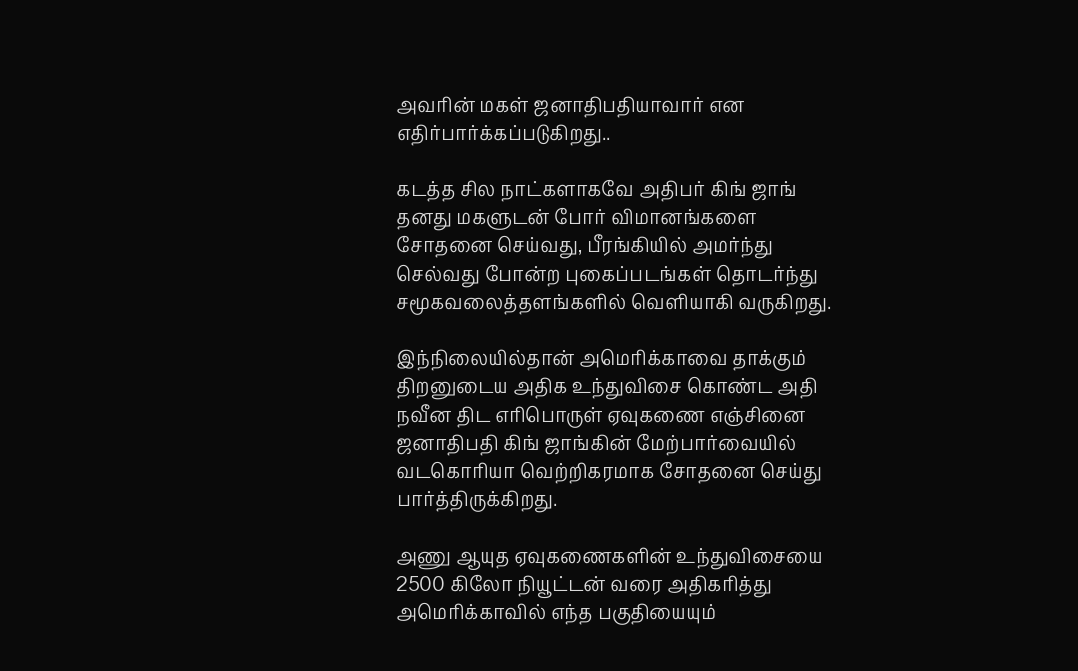அவரின் மகள் ஜனாதிபதியாவார் என எதிர்பார்க்கப்படுகிறது..

கடத்த சில நாட்களாகவே அதிபர் கிங் ஜாங் தனது மகளுடன் போர் விமானங்களை சோதனை செய்வது, பீரங்கியில் அமர்ந்து செல்வது போன்ற புகைப்படங்கள் தொடர்ந்து சமூகவலைத்தளங்களில் வெளியாகி வருகிறது.

இந்நிலையில்தான் அமெரிக்காவை தாக்கும் திறனுடைய அதிக உந்துவிசை கொண்ட அதி நவீன திட எரிபொருள் ஏவுகணை எஞ்சினை ஜனாதிபதி கிங் ஜாங்கின் மேற்பார்வையில் வடகொரியா வெற்றிகரமாக சோதனை செய்து பார்த்திருக்கிறது.

அணு ஆயுத ஏவுகணைகளின் உந்துவிசையை 2500 கிலோ நியூட்டன் வரை அதிகரித்து அமெரிக்காவில் எந்த பகுதியையும்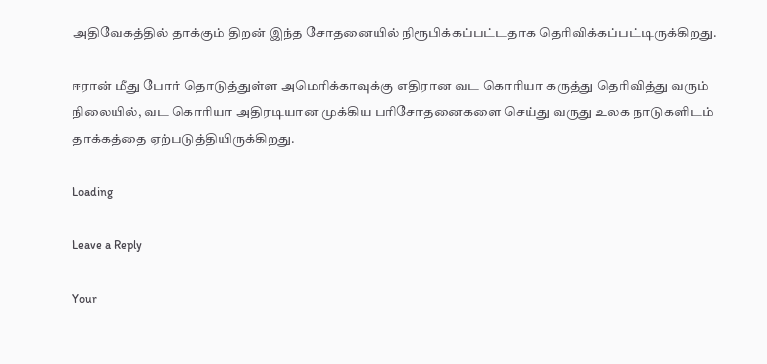அதிவேகத்தில் தாக்கும் திறன் இந்த சோதனையில் நிரூபிக்கப்பட்டதாக தெரிவிக்கப்பட்டிருக்கிறது.

ஈரான் மீது போர் தொடுத்துள்ள அமெரிக்காவுக்கு எதிரான வட கொரியா கருத்து தெரிவித்து வரும் நிலையில், வட கொரியா அதிரடியான முக்கிய பரிசோதனைகளை செய்து வருது உலக நாடுகளிடம் தாக்கத்தை ஏற்படுத்தியிருக்கிறது.

Loading

Leave a Reply

Your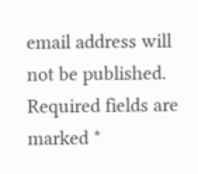email address will not be published. Required fields are marked *